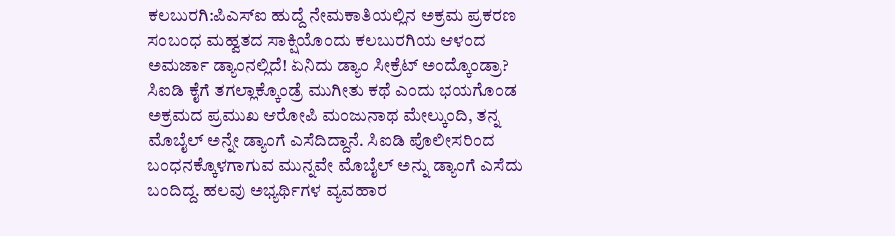ಕಲಬುರಗಿ:ಪಿಎಸ್ಐ ಹುದ್ದೆ ನೇಮಕಾತಿಯಲ್ಲಿನ ಅಕ್ರಮ ಪ್ರಕರಣ ಸಂಬಂಧ ಮಹ್ವತದ ಸಾಕ್ಷಿಯೊಂದು ಕಲಬುರಗಿಯ ಆಳಂದ ಅಮರ್ಜಾ ಡ್ಯಾಂನಲ್ಲಿದೆ! ಏನಿದು ಡ್ಯಾಂ ಸೀಕ್ರೆಟ್ ಅಂದ್ಕೊಂಡ್ರಾ?
ಸಿಐಡಿ ಕೈಗೆ ತಗಲ್ಲಾಕ್ಕೊಂಡ್ರೆ ಮುಗೀತು ಕಥೆ ಎಂದು ಭಯಗೊಂಡ ಅಕ್ರಮದ ಪ್ರಮುಖ ಆರೋಪಿ ಮಂಜುನಾಥ ಮೇಲ್ಕುಂದಿ, ತನ್ನ ಮೊಬೈಲ್ ಅನ್ನೇ ಡ್ಯಾಂಗೆ ಎಸೆದಿದ್ದಾನೆ. ಸಿಐಡಿ ಪೊಲೀಸರಿಂದ ಬಂಧನಕ್ಕೊಳಗಾಗುವ ಮುನ್ನವೇ ಮೊಬೈಲ್ ಅನ್ನು ಡ್ಯಾಂಗೆ ಎಸೆದು ಬಂದಿದ್ದ. ಹಲವು ಅಭ್ಯರ್ಥಿಗಳ ವ್ಯವಹಾರ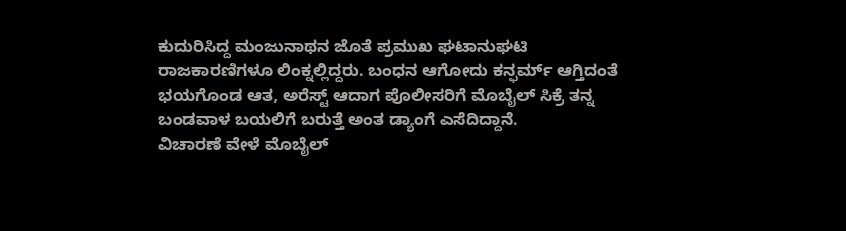ಕುದುರಿಸಿದ್ದ ಮಂಜುನಾಥನ ಜೊತೆ ಪ್ರಮುಖ ಘಟಾನುಘಟಿ ರಾಜಕಾರಣಿಗಳೂ ಲಿಂಕ್ನಲ್ಲಿದ್ದರು. ಬಂಧನ ಆಗೋದು ಕನ್ಫರ್ಮ್ ಆಗ್ತಿದಂತೆ ಭಯಗೊಂಡ ಆತ, ಅರೆಸ್ಟ್ ಆದಾಗ ಪೊಲೀಸರಿಗೆ ಮೊಬೈಲ್ ಸಿಕ್ರೆ ತನ್ನ ಬಂಡವಾಳ ಬಯಲಿಗೆ ಬರುತ್ತೆ ಅಂತ ಡ್ಯಾಂಗೆ ಎಸೆದಿದ್ದಾನೆ.
ವಿಚಾರಣೆ ವೇಳೆ ಮೊಬೈಲ್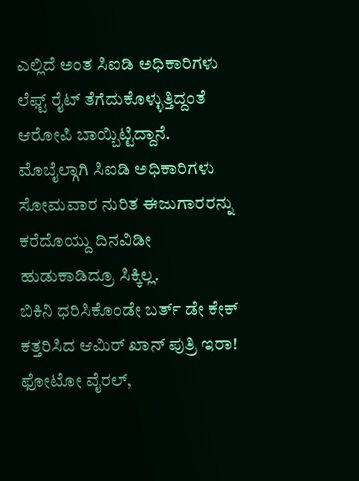ಎಲ್ಲಿದೆ ಅಂತ ಸಿಐಡಿ ಅಧಿಕಾರಿಗಳು ಲೆಫ್ಟ್ ರೈಟ್ ತೆಗೆದುಕೊಳ್ಳುತ್ತಿದ್ದಂತೆ ಆರೋಪಿ ಬಾಯ್ಬಿಟ್ಟಿದ್ದಾನೆ. ಮೊಬೈಲ್ಗಾಗಿ ಸಿಐಡಿ ಅಧಿಕಾರಿಗಳು ಸೋಮವಾರ ನುರಿತ ಈಜುಗಾರರನ್ನು ಕರೆದೊಯ್ದು ದಿನವಿಡೀ ಹುಡುಕಾಡಿದ್ರೂ ಸಿಕ್ಕಿಲ್ಲ.
ಬಿಕಿನಿ ಧರಿಸಿಕೊಂಡೇ ಬರ್ತ್ ಡೇ ಕೇಕ್ ಕತ್ತರಿಸಿದ ಆಮಿರ್ ಖಾನ್ ಪುತ್ರಿ ಇರಾ! ಫೋಟೋ ವೈರಲ್,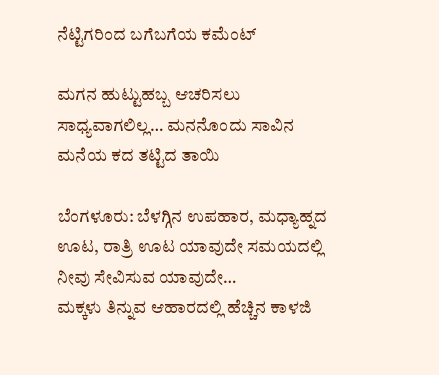ನೆಟ್ಟಿಗರಿಂದ ಬಗೆಬಗೆಯ ಕಮೆಂಟ್

ಮಗನ ಹುಟ್ಟುಹಬ್ಬ ಆಚರಿಸಲು ಸಾಧ್ಯವಾಗಲಿಲ್ಲ… ಮನನೊಂದು ಸಾವಿನ ಮನೆಯ ಕದ ತಟ್ಟಿದ ತಾಯಿ

ಬೆಂಗಳೂರು: ಬೆಳಗ್ಗಿನ ಉಪಹಾರ, ಮಧ್ಯಾಹ್ನದ ಊಟ, ರಾತ್ರಿ ಊಟ ಯಾವುದೇ ಸಮಯದಲ್ಲಿ ನೀವು ಸೇವಿಸುವ ಯಾವುದೇ…
ಮಕ್ಕಳು ತಿನ್ನುವ ಆಹಾರದಲ್ಲಿ ಹೆಚ್ಚಿನ ಕಾಳಜಿ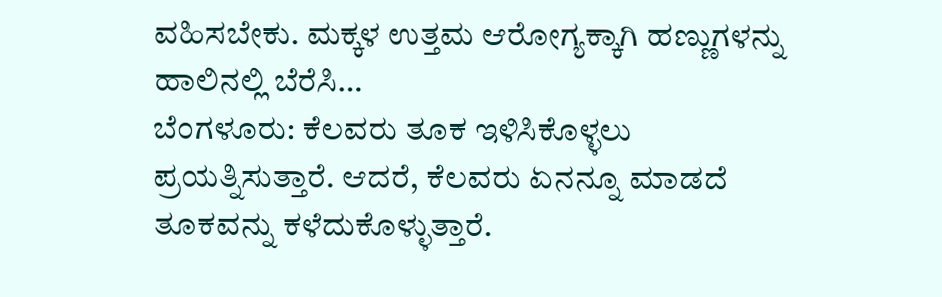ವಹಿಸಬೇಕು. ಮಕ್ಕಳ ಉತ್ತಮ ಆರೋಗ್ಯಕ್ಕಾಗಿ ಹಣ್ಣುಗಳನ್ನು ಹಾಲಿನಲ್ಲಿ ಬೆರೆಸಿ…
ಬೆಂಗಳೂರು: ಕೆಲವರು ತೂಕ ಇಳಿಸಿಕೊಳ್ಳಲು ಪ್ರಯತ್ನಿಸುತ್ತಾರೆ. ಆದರೆ, ಕೆಲವರು ಏನನ್ನೂ ಮಾಡದೆ ತೂಕವನ್ನು ಕಳೆದುಕೊಳ್ಳುತ್ತಾರೆ.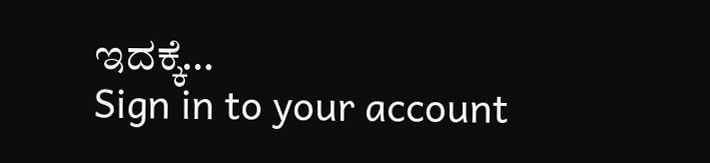ಇದಕ್ಕೆ…
Sign in to your account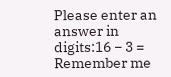Please enter an answer in digits:16 − 3 =
Remember me